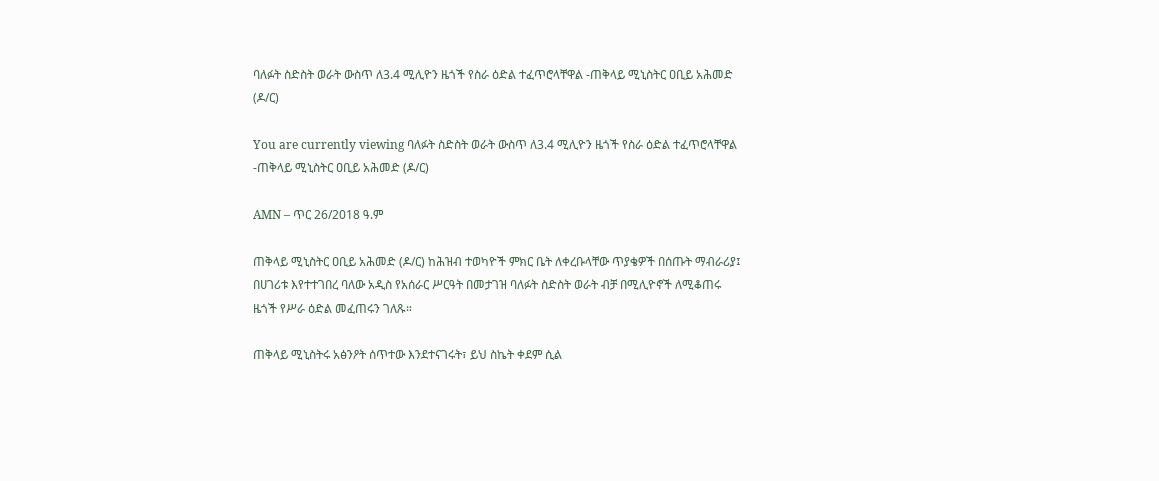ባለፉት ስድስት ወራት ውስጥ ለ3.4 ሚሊዮን ዜጎች የስራ ዕድል ተፈጥሮላቸዋል -ጠቅላይ ሚኒስትር ዐቢይ አሕመድ (ዶ/ር)

You are currently viewing ባለፉት ስድስት ወራት ውስጥ ለ3.4 ሚሊዮን ዜጎች የስራ ዕድል ተፈጥሮላቸዋል -ጠቅላይ ሚኒስትር ዐቢይ አሕመድ (ዶ/ር)

AMN – ጥር 26/2018 ዓ.ም

ጠቅላይ ሚኒስትር ዐቢይ አሕመድ (ዶ/ር) ከሕዝብ ተወካዮች ምክር ቤት ለቀረቡላቸው ጥያቄዎች በሰጡት ማብራሪያ፤ በሀገሪቱ እየተተገበረ ባለው አዲስ የአሰራር ሥርዓት በመታገዝ ባለፉት ስድስት ወራት ብቻ በሚሊዮኖች ለሚቆጠሩ ዜጎች የሥራ ዕድል መፈጠሩን ገለጹ።

ጠቅላይ ሚኒስትሩ አፅንዖት ሰጥተው እንደተናገሩት፣ ይህ ስኬት ቀደም ሲል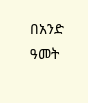በአንድ ዓመት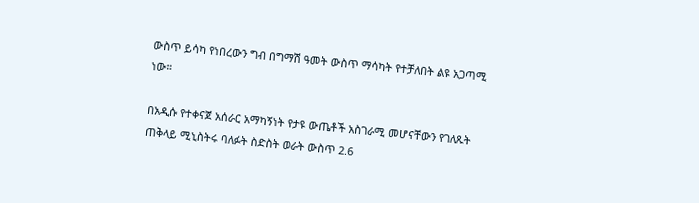ውስጥ ይሳካ የነበረውን ግብ በግማሽ ዓመት ውስጥ ማሳካት የተቻለበት ልዩ አጋጣሚ ነው።

በአዲሱ የተቀናጀ አሰራር አማካኝነት የታዩ ውጤቶች አስገራሚ መሆናቸውን የገለጹት ጠቅላይ ሚኒስትሩ ባለፉት ስድስት ወራት ውስጥ 2.6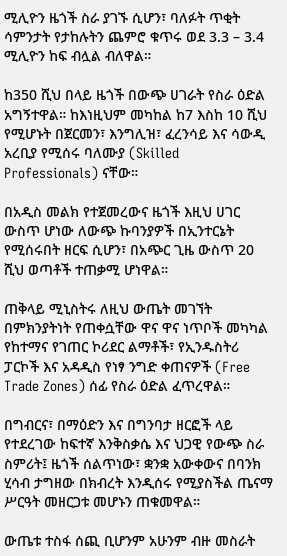ሚሊዮን ዜጎች ስራ ያገኙ ሲሆን፣ ባለፉት ጥቂት ሳምንታት የታከሉትን ጨምሮ ቁጥሩ ወደ 3.3 – 3.4 ሚሊዮን ከፍ ብሏል ብለዋል።

ከ350 ሺህ በላይ ዜጎች በውጭ ሀገራት የስራ ዕድል አግኝተዋል። ከእነዚህም መካከል ከ7 እስከ 10 ሺህ የሚሆኑት በጀርመን፣ እንግሊዝ፣ ፈረንሳይ እና ሳውዲ አረቢያ የሚሰሩ ባለሙያ (Skilled Professionals) ናቸው።

በአዲስ መልክ የተጀመረውና ዜጎች እዚህ ሀገር ውስጥ ሆነው ለውጭ ኩባንያዎች በኢንተርኔት የሚሰሩበት ዘርፍ ሲሆን፣ በአጭር ጊዜ ውስጥ 20 ሺህ ወጣቶች ተጠቃሚ ሆነዋል።

ጠቅላይ ሚኒስትሩ ለዚህ ውጤት መገኘት በምክንያትነት የጠቀሷቸው ዋና ዋና ነጥቦች መካካል የከተማና የገጠር ኮሪደር ልማቶች፣ የኢንዱስትሪ ፓርኮች እና አዳዲስ የነፃ ንግድ ቀጠናዎች (Free Trade Zones) ሰፊ የስራ ዕድል ፈጥረዋል።

በግብርና፣ በማዕድን እና በግንባታ ዘርፎች ላይ የተደረገው ከፍተኛ እንቅስቃሴ እና ህጋዊ የውጭ ስራ ስምሪት፤ ዜጎች ሰልጥነው፣ ቋንቋ አውቀውና በባንክ ሂሳብ ታግዘው በክብረት እንዲሰሩ የሚያስችል ጤናማ ሥርዓት መዘርጋቱ መሆኑን ጠቁመዋል።

ውጤቱ ተስፋ ሰጪ ቢሆንም አሁንም ብዙ መስራት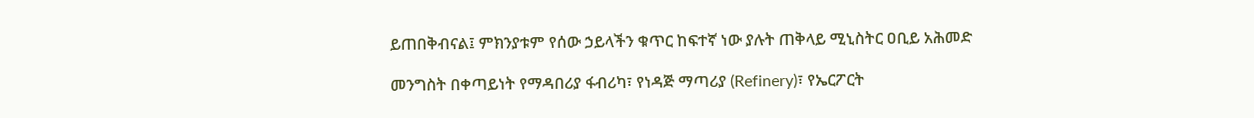ይጠበቅብናል፤ ምክንያቱም የሰው ኃይላችን ቁጥር ከፍተኛ ነው ያሉት ጠቅላይ ሚኒስትር ዐቢይ አሕመድ

መንግስት በቀጣይነት የማዳበሪያ ፋብሪካ፣ የነዳጅ ማጣሪያ (Refinery)፣ የኤርፖርት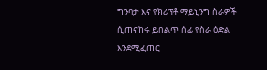ግንባታ እና የክሪፕቶ ማይኒንግ ስራዎች ሲጠናከሩ ይበልጥ ሰፊ የስራ ዕድል እንደሚፈጠር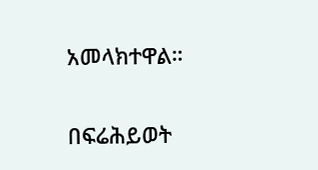አመላክተዋል።

በፍሬሕይወት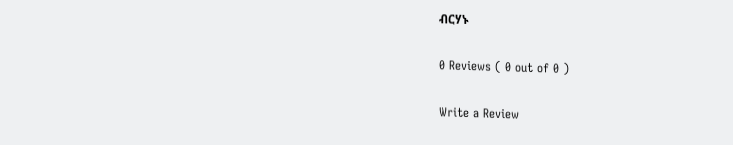ብርሃኑ

0 Reviews ( 0 out of 0 )

Write a Review